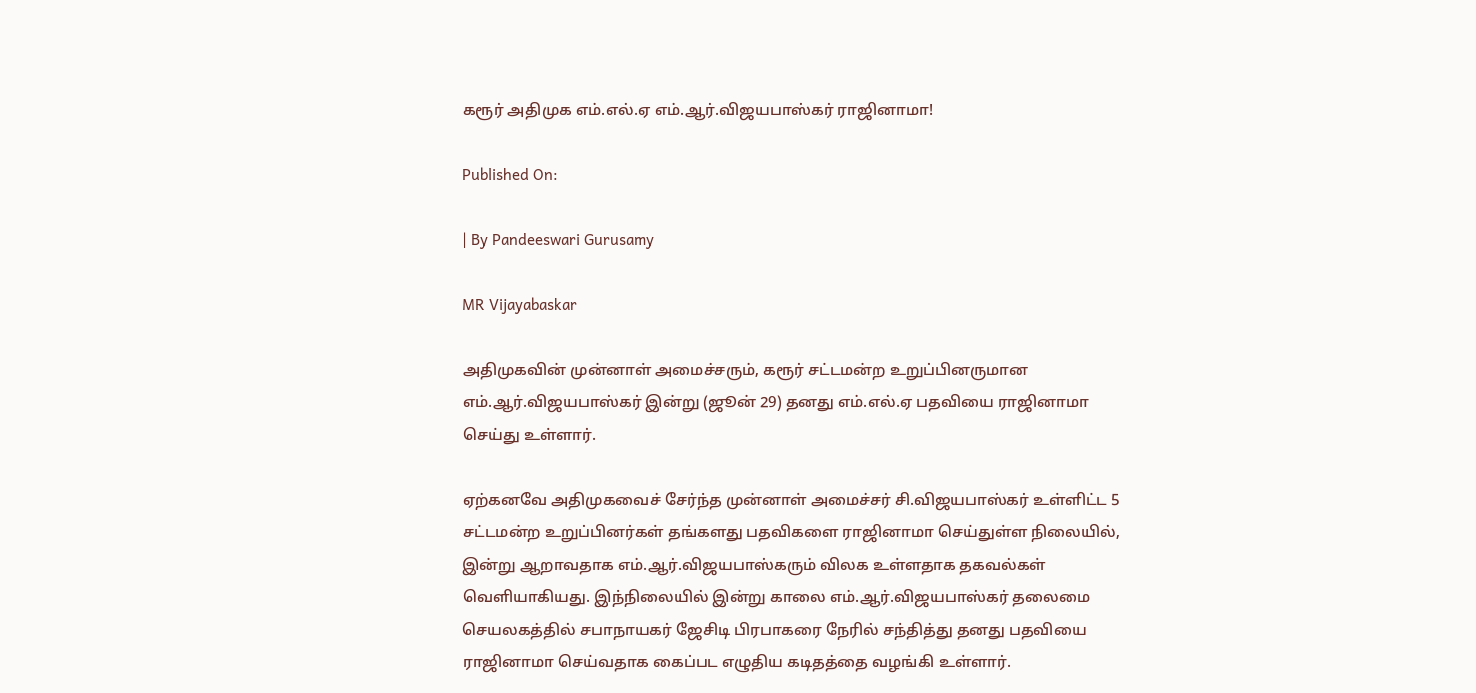கரூர் அதிமுக எம்.எல்.ஏ எம்.ஆர்.விஜயபாஸ்கர் ராஜினாமா!

Published On:

| By Pandeeswari Gurusamy

MR Vijayabaskar

அதிமுகவின் முன்னாள் அமைச்சரும், கரூர் சட்டமன்ற உறுப்பினருமான எம்.ஆர்.விஜயபாஸ்கர் இன்று (ஜூன் 29) தனது எம்.எல்.ஏ பதவியை ராஜினாமா செய்து உள்ளார்.

ஏற்கனவே அதிமுகவைச் சேர்ந்த முன்னாள் அமைச்சர் சி.விஜயபாஸ்கர் உள்ளிட்ட 5 சட்டமன்ற உறுப்பினர்கள் தங்களது பதவிகளை ராஜினாமா செய்துள்ள நிலையில், இன்று ஆறாவதாக எம்.ஆர்.விஜயபாஸ்கரும் விலக உள்ளதாக தகவல்கள் வெளியாகியது. இந்நிலையில் இன்று காலை எம்.ஆர்.விஜயபாஸ்கர் தலைமை செயலகத்தில் சபாநாயகர் ஜேசிடி பிரபாகரை நேரில் சந்தித்து தனது பதவியை ராஜினாமா செய்வதாக கைப்பட எழுதிய கடிதத்தை வழங்கி உள்ளார்.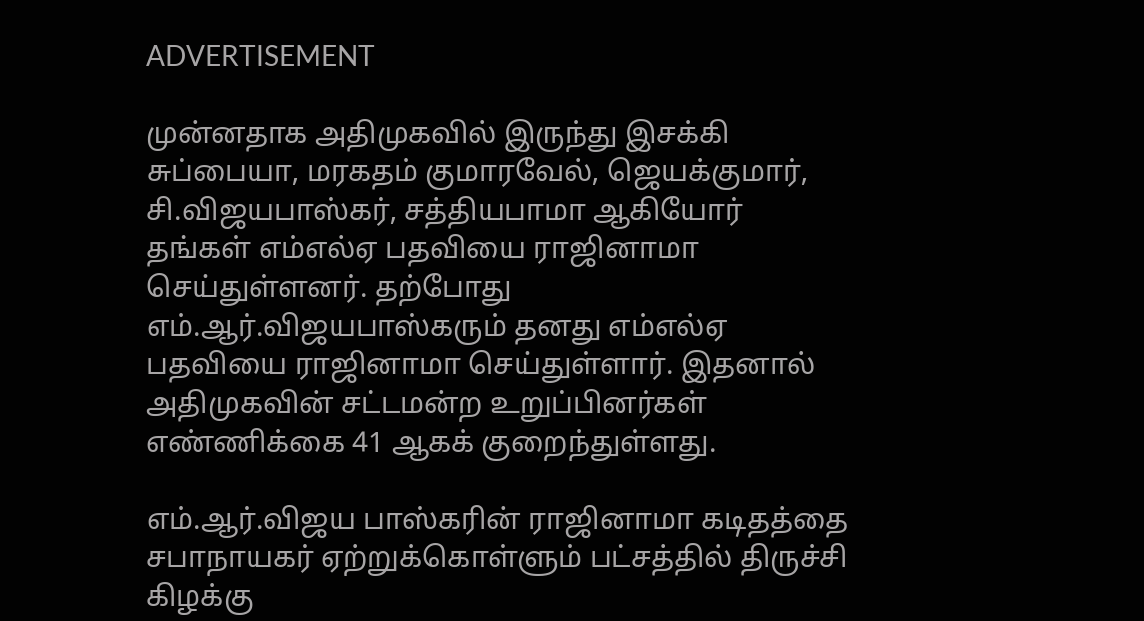ADVERTISEMENT

முன்னதாக அதிமுகவில் இருந்து இசக்கி சுப்பையா, மரகதம் குமாரவேல், ஜெயக்குமார், சி.விஜயபாஸ்கர், சத்தியபாமா ஆகியோர் தங்கள் எம்எல்ஏ பதவியை ராஜினாமா செய்துள்ளனர். தற்போது எம்.ஆர்.விஜயபாஸ்கரும் தனது எம்எல்ஏ பதவியை ராஜினாமா செய்துள்ளார். இதனால் அதிமுகவின் சட்டமன்ற உறுப்பினர்கள் எண்ணிக்கை 41 ஆகக் குறைந்துள்ளது.

எம்.ஆர்.விஜய பாஸ்கரின் ராஜினாமா கடிதத்தை சபாநாயகர் ஏற்றுக்கொள்ளும் பட்சத்தில் திருச்சி கிழக்கு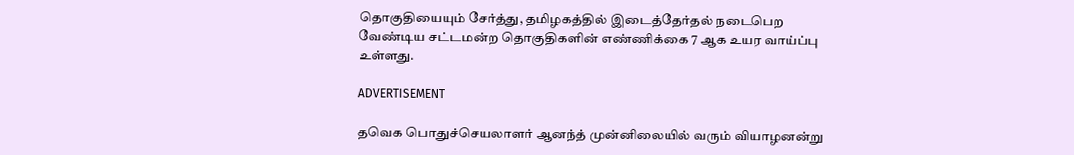தொகுதியையும் சேர்த்து, தமிழகத்தில் இடைத்தேர்தல் நடைபெற வேண்டிய சட்டமன்ற தொகுதிகளின் எண்ணிக்கை 7 ஆக உயர வாய்ப்பு உள்ளது.

ADVERTISEMENT

தவெக பொதுச்செயலாளர் ஆனந்த் முன்னிலையில் வரும் வியாழனன்று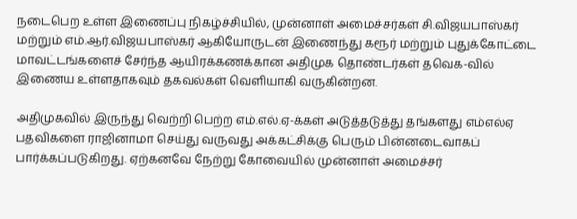நடைபெற உள்ள இணைப்பு நிகழ்ச்சியில், முன்னாள் அமைச்சர்கள் சி.விஜயபாஸ்கர் மற்றும் எம்.ஆர்.விஜயபாஸ்கர் ஆகியோருடன் இணைந்து கரூர் மற்றும் புதுக்கோட்டை மாவட்டங்களைச் சேர்ந்த ஆயிரக்கணக்கான அதிமுக தொண்டர்கள் தவெக-வில் இணைய உள்ளதாகவும் தகவல்கள் வெளியாகி வருகின்றன.

அதிமுகவில் இருந்து வெற்றி பெற்ற எம்.எல்.ஏ-க்கள் அடுத்தடுத்து தங்களது எம்எல்ஏ பதவிகளை ராஜினாமா செய்து வருவது அக்கட்சிக்கு பெரும் பின்னடைவாகப் பார்க்கப்படுகிறது. ஏற்கனவே நேற்று கோவையில் முன்னாள் அமைச்சர்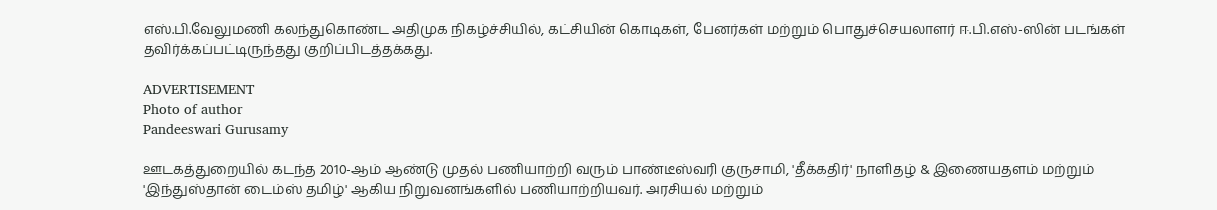எஸ்.பி.வேலுமணி கலந்துகொண்ட அதிமுக நிகழ்ச்சியில், கட்சியின் கொடிகள், பேனர்கள் மற்றும் பொதுச்செயலாளர் ஈ.பி.எஸ்-ஸின் படங்கள் தவிர்க்கப்பட்டிருந்தது குறிப்பிடத்தக்கது.

ADVERTISEMENT
Photo of author
Pandeeswari Gurusamy

ஊடகத்துறையில் கடந்த 2010-ஆம் ஆண்டு முதல் பணியாற்றி வரும் பாண்டீஸ்வரி குருசாமி, 'தீக்கதிர்' நாளிதழ் & இணையதளம் மற்றும் 'இந்துஸ்தான் டைம்ஸ் தமிழ்' ஆகிய நிறுவனங்களில் பணியாற்றியவர். அரசியல் மற்றும்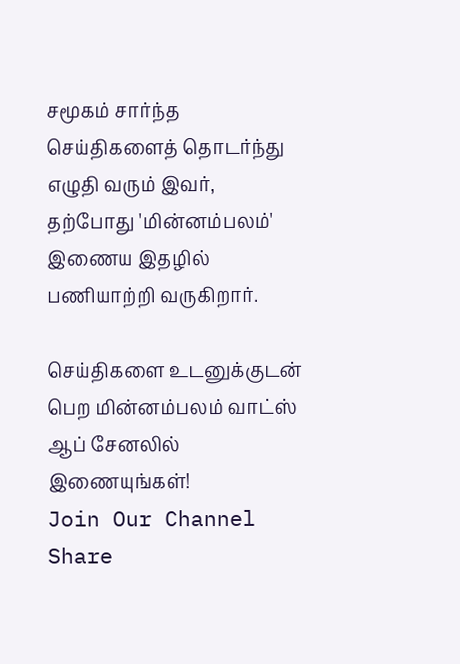சமூகம் சார்ந்த செய்திகளைத் தொடர்ந்து எழுதி வரும் இவர், தற்போது 'மின்னம்பலம்' இணைய இதழில் பணியாற்றி வருகிறார்.

செய்திகளை உடனுக்குடன் பெற மின்னம்பலம் வாட்ஸ் ஆப் சேனலில் இணையுங்கள்!
Join Our Channel
Share